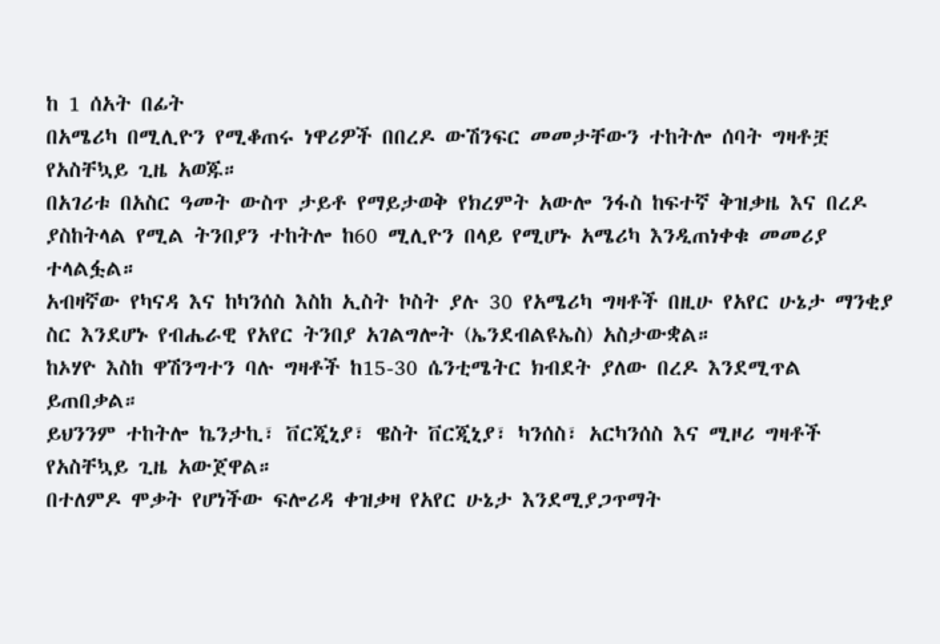ከ 1 ሰአት በፊት
በአሜሪካ በሚሊዮን የሚቆጠሩ ነዋሪዎች በበረዶ ውሽንፍር መመታቸውን ተከትሎ ሰባት ግዛቶቿ የአስቸኳይ ጊዜ አወጁ።
በአገሪቱ በአስር ዓመት ውስጥ ታይቶ የማይታወቅ የክረምት አውሎ ንፋስ ከፍተኛ ቅዝቃዜ እና በረዶ ያስከትላል የሚል ትንበያን ተከትሎ ከ60 ሚሊዮን በላይ የሚሆኑ አሜሪካ እንዲጠነቀቁ መመሪያ ተላልፏል።
አብዛኛው የካናዳ እና ከካንሰስ እስከ ኢስት ኮስት ያሉ 30 የአሜሪካ ግዛቶች በዚሁ የአየር ሁኔታ ማንቂያ ስር እንደሆኑ የብሔራዊ የአየር ትንበያ አገልግሎት (ኤንደብልዩኤስ) አስታውቋል።
ከኦሃዮ እስከ ዋሽንግተን ባሉ ግዛቶች ከ15-30 ሴንቲሜትር ክብደት ያለው በረዶ እንደሚጥል ይጠበቃል።
ይህንንም ተከትሎ ኬንታኪ፣ ቨርጂኒያ፣ ዌስት ቨርጂኒያ፣ ካንሰስ፣ አርካንሰስ እና ሚዞሪ ግዛቶች የአስቸኳይ ጊዜ አውጀዋል።
በተለምዶ ሞቃት የሆነችው ፍሎሪዳ ቀዝቃዛ የአየር ሁኔታ እንደሚያጋጥማት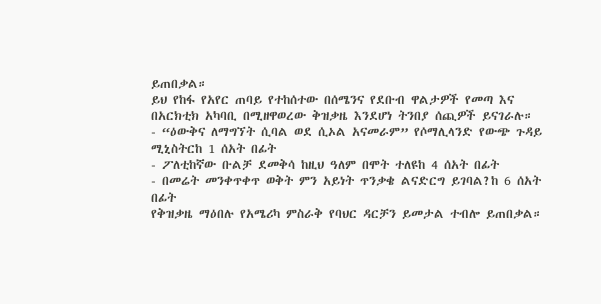ይጠበቃል።
ይህ የከፋ የአየር ጠባይ የተከሰተው በሰሜንና የደቡብ ዋልታዎች የመጣ እና በአርክቲክ አካባቢ በሚዘዋወረው ቅዝቃዜ እንደሆነ ትንበያ ሰጪዎች ይናገራሉ።
- “ዕውቅና ለማግኘት ሲባል ወደ ሲኦል አናመራም” የሶማሊላንድ የውጭ ጉዳይ ሚኒስትርከ 1 ሰአት በፊት
- ፖለቲከኛው ቡልቻ ደመቅሳ ከዚህ ዓለም በሞት ተለዩከ 4 ሰአት በፊት
- በመሬት መንቀጥቀጥ ወቅት ምን አይነት ጥንቃቄ ልናድርግ ይገባል?ከ 6 ሰአት በፊት
የቅዝቃዜ ማዕበሉ የአሜሪካ ምስራቅ የባህር ዳርቻን ይመታል ተብሎ ይጠበቃል።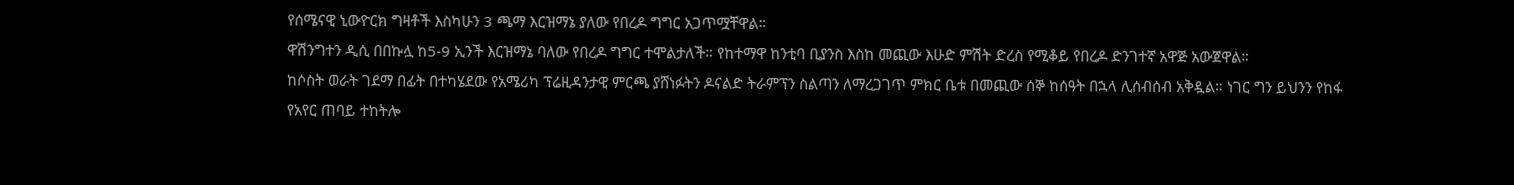የሰሜናዊ ኒውዮርክ ግዛቶች እስካሁን 3 ጫማ እርዝማኔ ያለው የበረዶ ግግር አጋጥሟቸዋል።
ዋሽንግተን ዲሲ በበኩሏ ከ5-9 ኢንች እርዝማኔ ባለው የበረዶ ግግር ተሞልታለች። የከተማዋ ከንቲባ ቢያንስ እስከ መጪው እሁድ ምሽት ድረስ የሚቆይ የበረዶ ድንገተኛ አዋጅ አውጀዋል።
ከሶስት ወራት ገደማ በፊት በተካሄደው የአሜሪካ ፕሬዚዳንታዊ ምርጫ ያሸነፉትን ዶናልድ ትራምፕን ስልጣን ለማረጋገጥ ምክር ቤቱ በመጪው ሰኞ ከሰዓት በኋላ ሊሰብሰብ አቅዷል። ነገር ግን ይህንን የከፋ የአየር ጠባይ ተከትሎ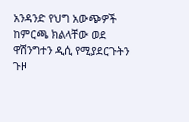አንዳንድ የህግ አውጭዎች ከምርጫ ክልላቸው ወደ ዋሽንግተን ዲሲ የሚያደርጉትን ጉዞ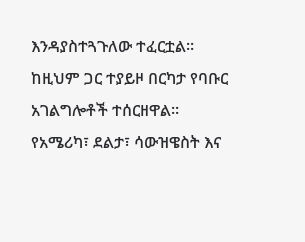እንዳያስተጓጉለው ተፈርቷል።
ከዚህም ጋር ተያይዞ በርካታ የባቡር አገልግሎቶች ተሰርዘዋል።
የአሜሪካ፣ ደልታ፣ ሳውዝዌስት እና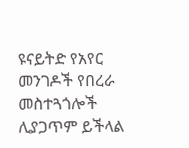ዩናይትድ የአየር መንገዶች የበረራ መስተጓጎሎች ሊያጋጥም ይችላል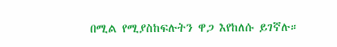በሚል የሚያስከፍሉትን ዋጋ እየከለሱ ይገኛሉ።